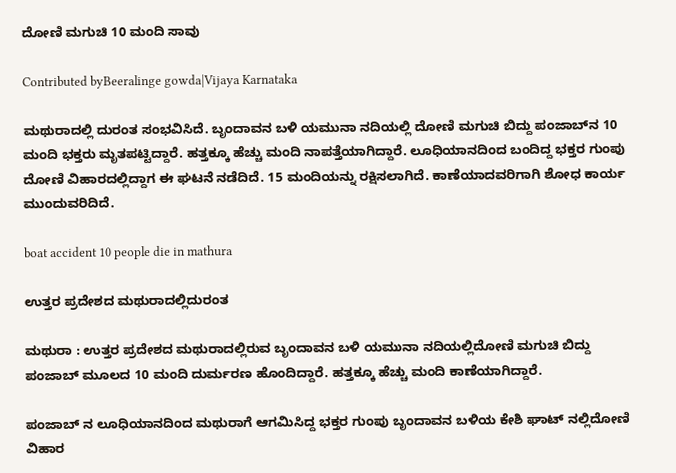ದೋಣಿ ಮಗುಚಿ 10 ಮಂದಿ ಸಾವು

Contributed byBeeralinge gowda|Vijaya Karnataka

ಮಥುರಾದಲ್ಲಿ ದುರಂತ ಸಂಭವಿಸಿದೆ. ಬೃಂದಾವನ ಬಳಿ ಯಮುನಾ ನದಿಯಲ್ಲಿ ದೋಣಿ ಮಗುಚಿ ಬಿದ್ದು ಪಂಜಾಬ್‌ನ 10 ಮಂದಿ ಭಕ್ತರು ಮೃತಪಟ್ಟಿದ್ದಾರೆ. ಹತ್ತಕ್ಕೂ ಹೆಚ್ಚು ಮಂದಿ ನಾಪತ್ತೆಯಾಗಿದ್ದಾರೆ. ಲೂಧಿಯಾನದಿಂದ ಬಂದಿದ್ದ ಭಕ್ತರ ಗುಂಪು ದೋಣಿ ವಿಹಾರದಲ್ಲಿದ್ದಾಗ ಈ ಘಟನೆ ನಡೆದಿದೆ. 15 ಮಂದಿಯನ್ನು ರಕ್ಷಿಸಲಾಗಿದೆ. ಕಾಣೆಯಾದವರಿಗಾಗಿ ಶೋಧ ಕಾರ್ಯ ಮುಂದುವರಿದಿದೆ.

boat accident 10 people die in mathura

ಉತ್ತರ ಪ್ರದೇಶದ ಮಥುರಾದಲ್ಲಿದುರಂತ

ಮಥುರಾ : ಉತ್ತರ ಪ್ರದೇಶದ ಮಥುರಾದಲ್ಲಿರುವ ಬೃಂದಾವನ ಬಳಿ ಯಮುನಾ ನದಿಯಲ್ಲಿದೋಣಿ ಮಗುಚಿ ಬಿದ್ದು ಪಂಜಾಬ್ ಮೂಲದ 10 ಮಂದಿ ದುರ್ಮರಣ ಹೊಂದಿದ್ದಾರೆ. ಹತ್ತಕ್ಕೂ ಹೆಚ್ಚು ಮಂದಿ ಕಾಣೆಯಾಗಿದ್ದಾರೆ.

ಪಂಜಾಬ್ ನ ಲೂಧಿಯಾನದಿಂದ ಮಥುರಾಗೆ ಆಗಮಿಸಿದ್ದ ಭಕ್ತರ ಗುಂಪು ಬೃಂದಾವನ ಬಳಿಯ ಕೇಶಿ ಘಾಟ್ ನಲ್ಲಿದೋಣಿ ವಿಹಾರ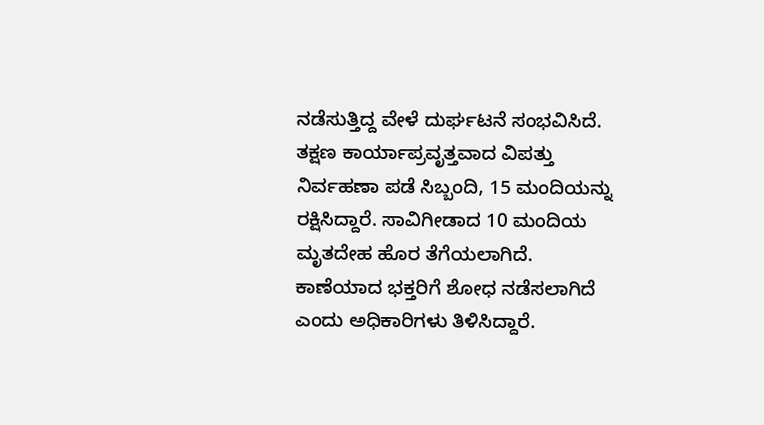ನಡೆಸುತ್ತಿದ್ದ ವೇಳೆ ದುರ್ಘಟನೆ ಸಂಭವಿಸಿದೆ. ತಕ್ಷಣ ಕಾರ್ಯಾಪ್ರವೃತ್ತವಾದ ವಿಪತ್ತು ನಿರ್ವಹಣಾ ಪಡೆ ಸಿಬ್ಬಂದಿ, 15 ಮಂದಿಯನ್ನು ರಕ್ಷಿಸಿದ್ದಾರೆ. ಸಾವಿಗೀಡಾದ 10 ಮಂದಿಯ ಮೃತದೇಹ ಹೊರ ತೆಗೆಯಲಾಗಿದೆ. ಕಾಣೆಯಾದ ಭಕ್ತರಿಗೆ ಶೋಧ ನಡೆಸಲಾಗಿದೆ ಎಂದು ಅಧಿಕಾರಿಗಳು ತಿಳಿಸಿದ್ದಾರೆ.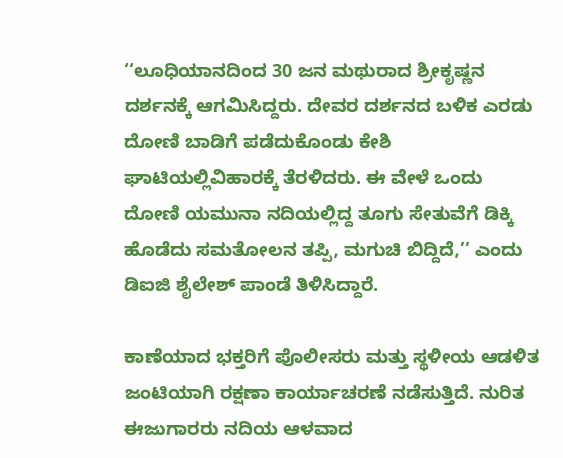‘‘ಲೂಧಿಯಾನದಿಂದ 30 ಜನ ಮಥುರಾದ ಶ್ರೀಕೃಷ್ಣನ ದರ್ಶನಕ್ಕೆ ಆಗಮಿಸಿದ್ದರು. ದೇವರ ದರ್ಶನದ ಬಳಿಕ ಎರಡು ದೋಣಿ ಬಾಡಿಗೆ ಪಡೆದುಕೊಂಡು ಕೇಶಿ ಘಾಟಿಯಲ್ಲಿವಿಹಾರಕ್ಕೆ ತೆರಳಿದರು. ಈ ವೇಳೆ ಒಂದು ದೋಣಿ ಯಮುನಾ ನದಿಯಲ್ಲಿದ್ದ ತೂಗು ಸೇತುವೆಗೆ ಡಿಕ್ಕಿ ಹೊಡೆದು ಸಮತೋಲನ ತಪ್ಪಿ, ಮಗುಚಿ ಬಿದ್ದಿದೆ,’’ ಎಂದು ಡಿಐಜಿ ಶೈಲೇಶ್ ಪಾಂಡೆ ತಿಳಿಸಿದ್ದಾರೆ.

ಕಾಣೆಯಾದ ಭಕ್ತರಿಗೆ ಪೊಲೀಸರು ಮತ್ತು ಸ್ಥಳೀಯ ಆಡಳಿತ ಜಂಟಿಯಾಗಿ ರಕ್ಷಣಾ ಕಾರ್ಯಾಚರಣೆ ನಡೆಸುತ್ತಿದೆ. ನುರಿತ ಈಜುಗಾರರು ನದಿಯ ಆಳವಾದ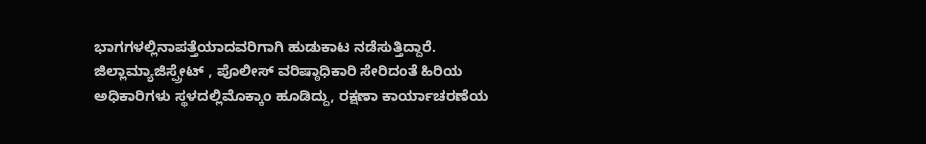ಭಾಗಗಳಲ್ಲಿನಾಪತ್ತೆಯಾದವರಿಗಾಗಿ ಹುಡುಕಾಟ ನಡೆಸುತ್ತಿದ್ದಾರೆ. ಜಿಲ್ಲಾಮ್ಯಾಜಿಸ್ಪ್ರೇಟ್ , ಪೊಲೀಸ್ ವರಿಷ್ಠಾಧಿಕಾರಿ ಸೇರಿದಂತೆ ಹಿರಿಯ ಅಧಿಕಾರಿಗಳು ಸ್ಥಳದಲ್ಲಿಮೊಕ್ಕಾಂ ಹೂಡಿದ್ದು, ರಕ್ಷಣಾ ಕಾರ್ಯಾಚರಣೆಯ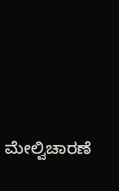ಮೇಲ್ವಿಚಾರಣೆ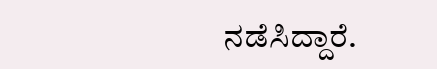ನಡೆಸಿದ್ದಾರೆ.